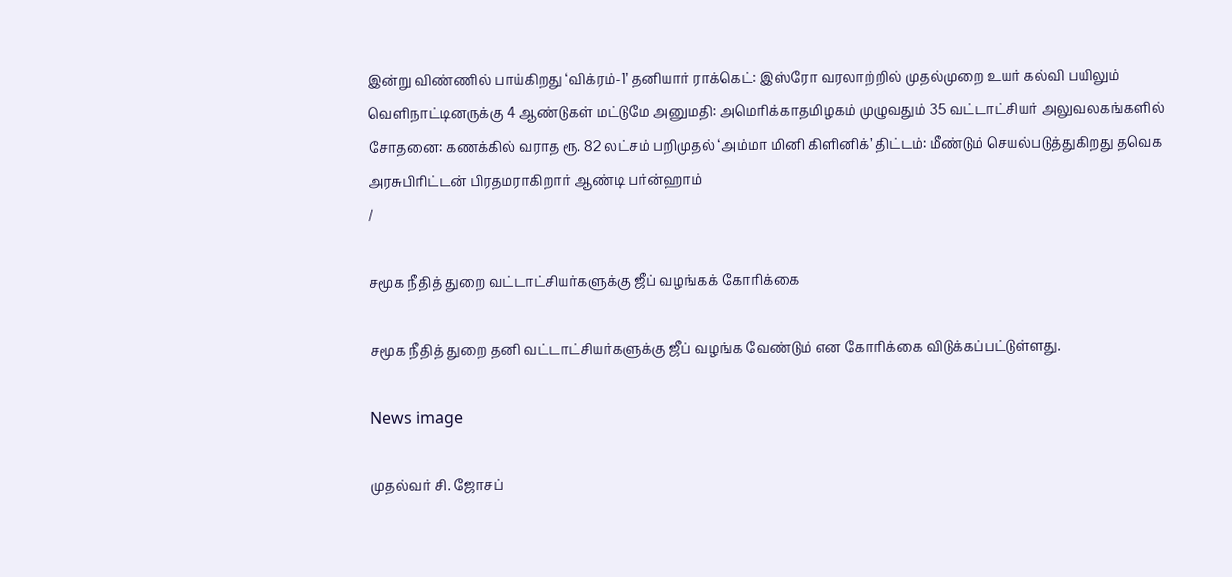இன்று விண்ணில் பாய்கிறது ‘விக்ரம்-1’ தனியார் ராக்கெட்: இஸ்ரோ வரலாற்றில் முதல்முறை உயர் கல்வி பயிலும் வெளிநாட்டினருக்கு 4 ஆண்டுகள் மட்டுமே அனுமதி: அமெரிக்காதமிழகம் முழுவதும் 35 வட்டாட்சியர் அலுவலகங்களில் சோதனை: கணக்கில் வராத ரூ. 82 லட்சம் பறிமுதல் ‘அம்மா மினி கிளினிக்’ திட்டம்: மீண்டும் செயல்படுத்துகிறது தவெக அரசுபிரிட்டன் பிரதமராகிறார் ஆண்டி பர்ன்ஹாம்
/

சமூக நீதித் துறை வட்டாட்சியர்களுக்கு ஜீப் வழங்கக் கோரிக்கை

சமூக நீதித் துறை தனி வட்டாட்சியர்களுக்கு ஜீப் வழங்க வேண்டும் என கோரிக்கை விடுக்கப்பட்டுள்ளது.

News image

முதல்வர் சி. ஜோசப்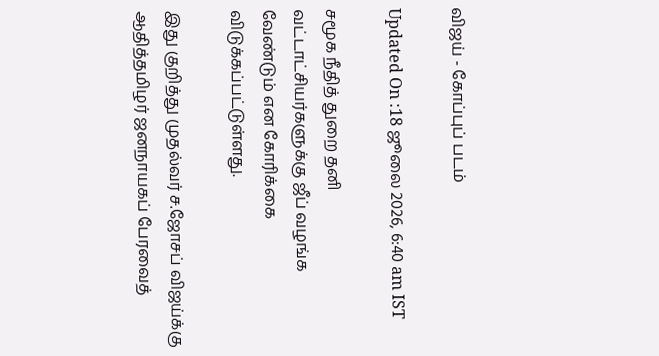விஜய் - கோப்புப் படம்

Updated On :18 ஜூலை 2026, 6:40 am IST

சமூக நீதித் துறை தனி வட்டாட்சியர்களுக்கு ஜீப் வழங்க வேண்டும் என கோரிக்கை விடுக்கப்பட்டுள்ளது.

இது குறித்து முதல்வர் ச.ஜோசப் விஜய்க்கு ஆதித்தமிழர் ஜனநாயகப் பேரவைத்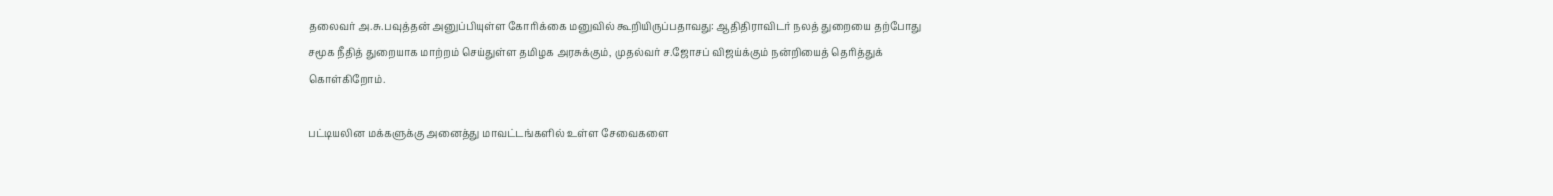தலைவர் அ.சு.பவுத்தன் அனுப்பியுள்ள கோரிக்கை மனுவில் கூறியிருப்பதாவது: ஆதிதிராவிடர் நலத் துறையை தற்போது சமூக நீதித் துறையாக மாற்றம் செய்துள்ள தமிழக அரசுக்கும், முதல்வர் ச.ஜோசப் விஜய்க்கும் நன்றியைத் தெரித்துக் கொள்கிறோம்.

பட்டியலின மக்களுக்கு அனைத்து மாவட்டங்களில் உள்ள சேவைகளை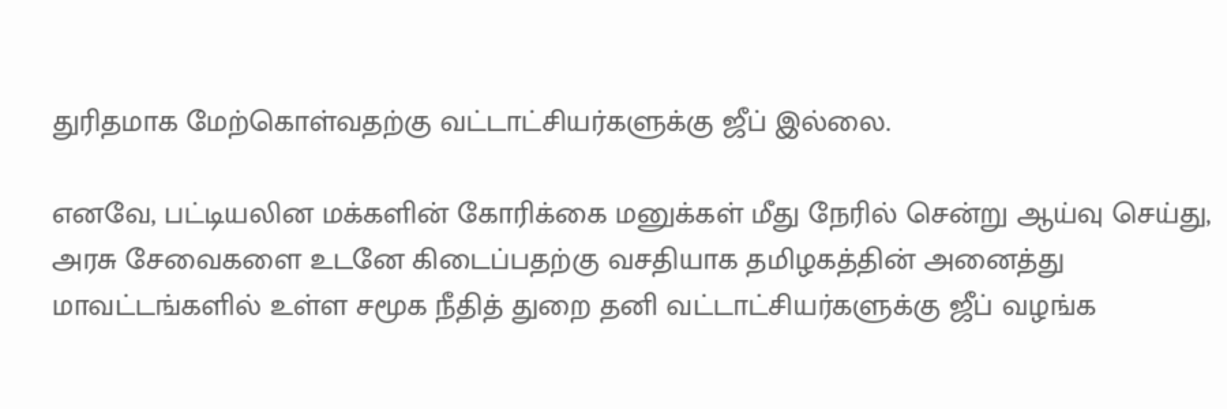துரிதமாக மேற்கொள்வதற்கு வட்டாட்சியர்களுக்கு ஜீப் இல்லை.

எனவே, பட்டியலின மக்களின் கோரிக்கை மனுக்கள் மீது நேரில் சென்று ஆய்வு செய்து, அரசு சேவைகளை உடனே கிடைப்பதற்கு வசதியாக தமிழகத்தின் அனைத்து மாவட்டங்களில் உள்ள சமூக நீதித் துறை தனி வட்டாட்சியர்களுக்கு ஜீப் வழங்க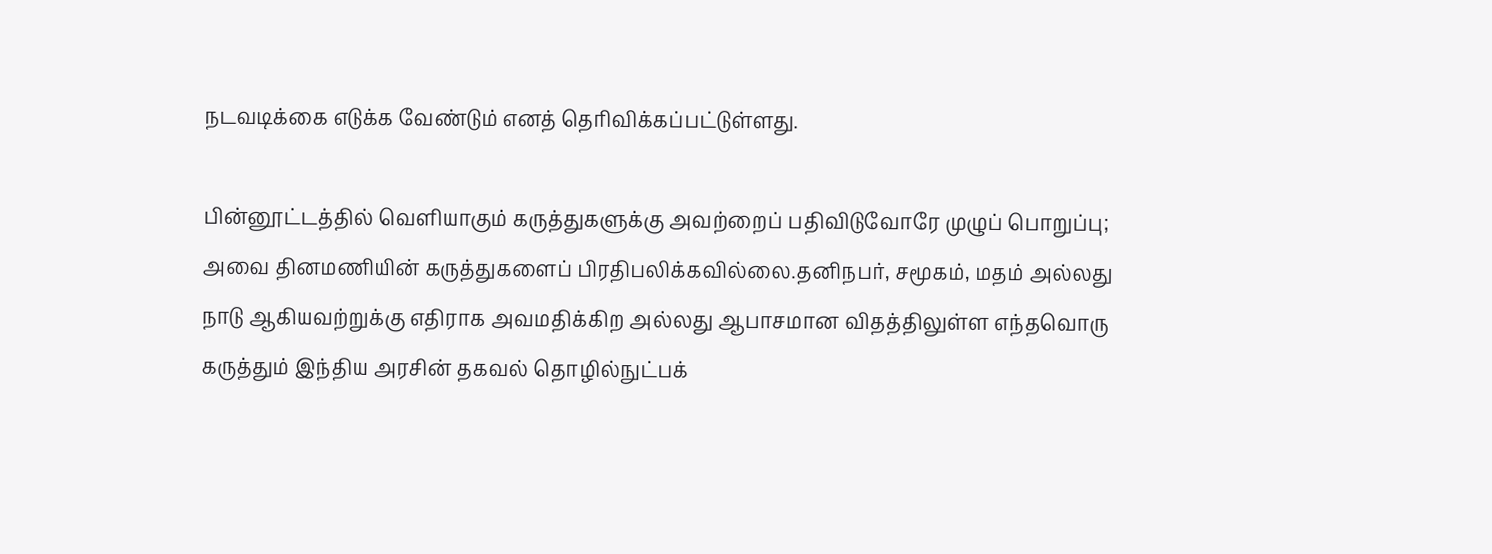நடவடிக்கை எடுக்க வேண்டும் எனத் தெரிவிக்கப்பட்டுள்ளது.

பின்னூட்டத்தில் வெளியாகும் கருத்துகளுக்கு அவற்றைப் பதிவிடுவோரே முழுப் பொறுப்பு; அவை தினமணியின் கருத்துகளைப் பிரதிபலிக்கவில்லை.தனிநபர், சமூகம், மதம் அல்லது நாடு ஆகியவற்றுக்கு எதிராக அவமதிக்கிற அல்லது ஆபாசமான விதத்திலுள்ள எந்தவொரு கருத்தும் இந்திய அரசின் தகவல் தொழில்நுட்பக்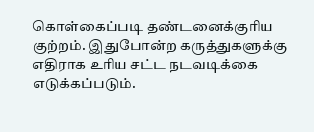கொள்கைப்படி தண்டனைக்குரிய குற்றம். இதுபோன்ற கருத்துகளுக்கு எதிராக உரிய சட்ட நடவடிக்கை எடுக்கப்படும்.